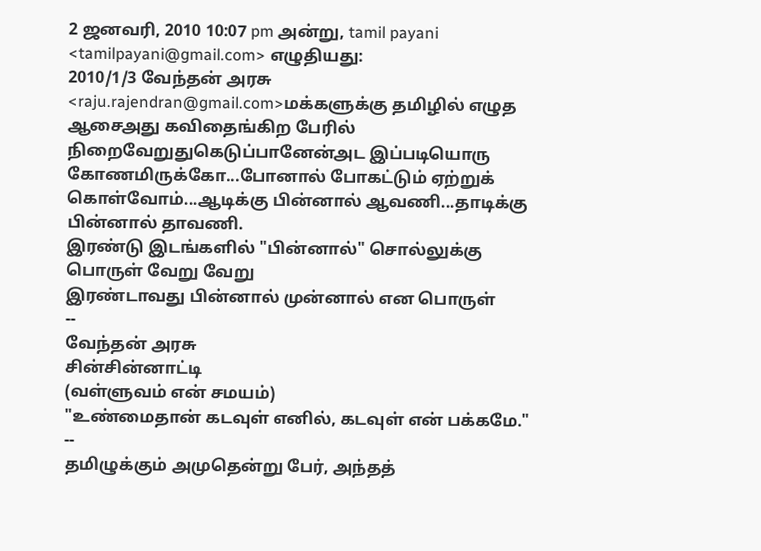2 ஜனவரி, 2010 10:07 pm அன்று, tamil payani <tamilpayani@gmail.com> எழுதியது:
2010/1/3 வேந்தன் அரசு <raju.rajendran@gmail.com>மக்களுக்கு தமிழில் எழுத ஆசைஅது கவிதைங்கிற பேரில் நிறைவேறுதுகெடுப்பானேன்அட இப்படியொரு கோணமிருக்கோ...போனால் போகட்டும் ஏற்றுக் கொள்வோம்...ஆடிக்கு பின்னால் ஆவணி...தாடிக்கு பின்னால் தாவணி.
இரண்டு இடங்களில் "பின்னால்" சொல்லுக்கு பொருள் வேறு வேறு
இரண்டாவது பின்னால் முன்னால் என பொருள்
--
வேந்தன் அரசு
சின்சின்னாட்டி
(வள்ளுவம் என் சமயம்)
"உண்மைதான் கடவுள் எனில், கடவுள் என் பக்கமே."
--
தமிழுக்கும் அமுதென்று பேர், அந்தத்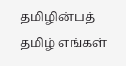தமிழின்பத் தமிழ் எங்கள்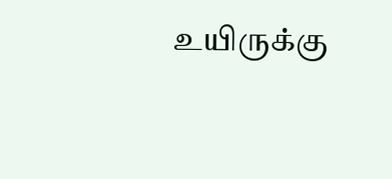உயிருக்கு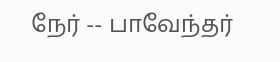நேர் -- பாவேந்தர்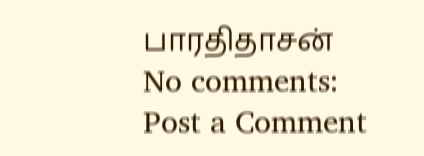பாரதிதாசன்
No comments:
Post a Comment